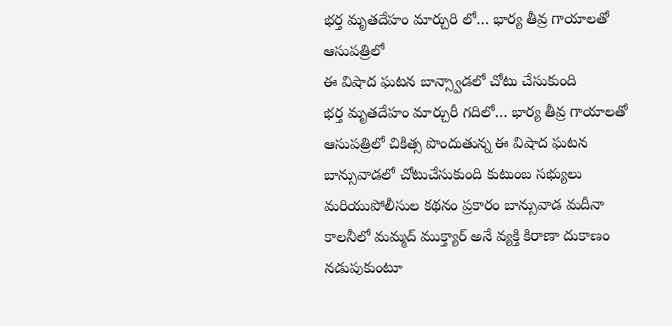భర్త మృతదేహం మార్చురి లో… భార్య తీవ్ర గాయాలతో ఆసుపత్రిలో
ఈ విషాద ఘటన బాన్స్వాడలో చోటు చేసుకుంది
భర్త మృతదేహం మార్చురీ గదిలో… భార్య తీవ్ర గాయాలతో ఆసుపత్రిలో చికిత్స పొందుతున్న ఈ విషాద ఘటన బాన్సువాడలో చోటుచేసుకుంది కుటుంబ సభ్యులు మరియుపోలీసుల కథనం ప్రకారం బాన్సువాడ మదీనా కాలనీలో మమ్మద్ ముక్త్యార్ అనే వ్యక్తి కిరాణా దుకాణం నడుపుకుంటూ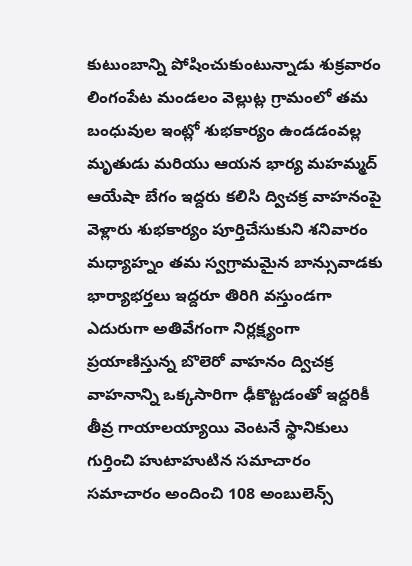కుటుంబాన్ని పోషించుకుంటున్నాడు శుక్రవారం లింగంపేట మండలం వెల్లుట్ల గ్రామంలో తమ బంధువుల ఇంట్లో శుభకార్యం ఉండడంవల్ల మృతుడు మరియు ఆయన భార్య మహమ్మద్ ఆయేషా బేగం ఇద్దరు కలిసి ద్విచక్ర వాహనంపై వెళ్లారు శుభకార్యం పూర్తిచేసుకుని శనివారం మధ్యాహ్నం తమ స్వగ్రామమైన బాన్సువాడకు భార్యాభర్తలు ఇద్దరూ తిరిగి వస్తుండగా ఎదురుగా అతివేగంగా నిర్లక్ష్యంగా ప్రయాణిస్తున్న బొలెరో వాహనం ద్విచక్ర వాహనాన్ని ఒక్కసారిగా ఢీకొట్టడంతో ఇద్దరికీ తీవ్ర గాయాలయ్యాయి వెంటనే స్థానికులు గుర్తించి హుటాహుటిన సమాచారం సమాచారం అందించి 108 అంబులెన్స్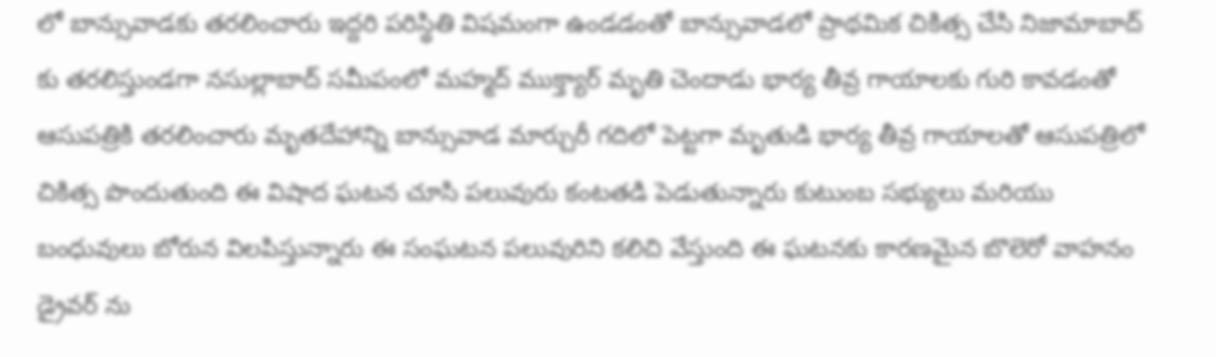లో బాన్సువాడకు తరలించారు ఇద్దరి పరిస్థితి విషమంగా ఉండడంతో బాన్సువాడలో ప్రాథమిక చికిత్స చేసి నిజామాబాద్ కు తరలిస్తుండగా నసుల్లాబాద్ సమీపంలో మహ్మద్ ముక్త్యార్ మృతి చెందాడు భార్య తీవ్ర గాయాలకు గురి కావడంతో ఆసుపత్రికి తరలించారు మృతదేహాన్ని బాన్సువాడ మార్చురీ గదిలో పెట్టగా మృతుడి భార్య తీవ్ర గాయాలతో ఆసుపత్రిలో చికిత్స పొందుతుంది ఈ విషాద ఘటన చూసి పలువురు కంటతడి పెడుతున్నారు కుటుంబ సభ్యులు మరియు బంధువులు బోరున విలపిస్తున్నారు ఈ సంఘటన పలువురిని కలిచి వేస్తుంది ఈ ఘటనకు కారణమైన బొలెరో వాహనం డ్రైవర్ ను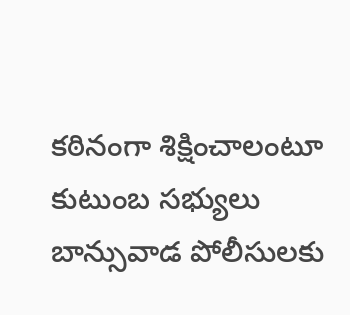కఠినంగా శిక్షించాలంటూ కుటుంబ సభ్యులు బాన్సువాడ పోలీసులకు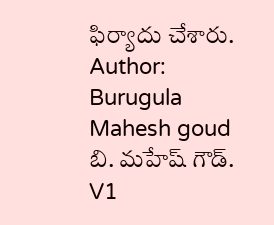ఫిర్యాదు చేశారు.
Author: Burugula Mahesh goud
బి. మహేష్ గౌడ్. V1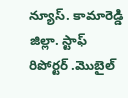న్యూస్. కామారెడ్డి జిల్లా. స్టాఫ్ రిపోర్టర్ .మొబైల్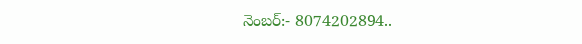నెంబర్:- 8074202894..